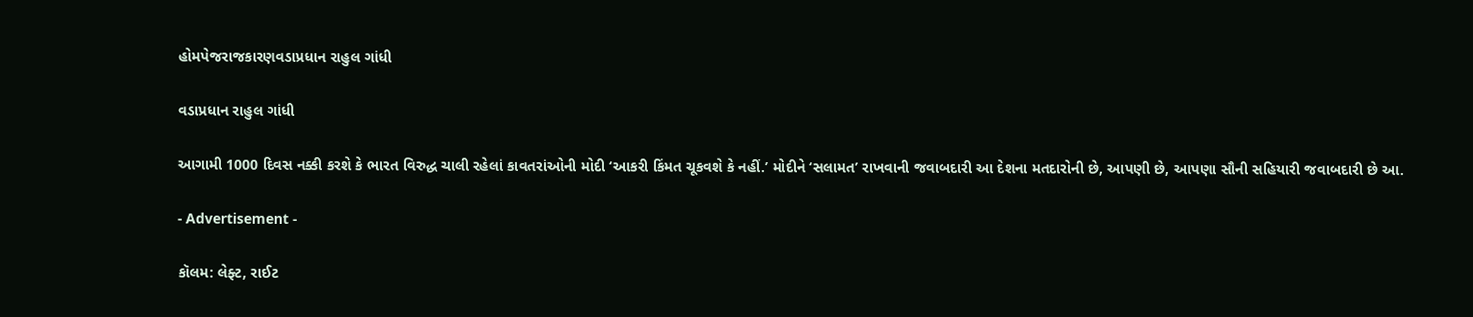હોમપેજરાજકારણવડાપ્રધાન રાહુલ ગાંધી

વડાપ્રધાન રાહુલ ગાંધી

આગામી 1000 દિવસ નક્કી કરશે કે ભારત વિરુદ્ધ ચાલી રહેલાં કાવતરાંઓની મોદી ‘આકરી કિંમત ચૂકવશે કે નહીં.’ મોદીને ‘સલામત’ રાખવાની જવાબદારી આ દેશના મતદારોની છે, આપણી છે, આપણા સૌની સહિયારી જવાબદારી છે આ.

- Advertisement -

કૉલમ: લેફ્ટ, રાઈટ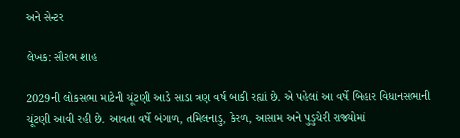અને સેન્ટર

લેખક: સૌરભ શાહ

2029ની લોકસભા માટેની ચૂંટણી આડે સાડા ત્રણ વર્ષ બાકી રહ્યાં છે. એ પહેલાં આ વર્ષે બિહાર વિધાનસભાની ચૂંટણી આવી રહી છે. આવતા વર્ષે બંગાળ, તમિલનાડુ, કેરળ, આસામ અને પુડુચેરી રાજ્યોમાં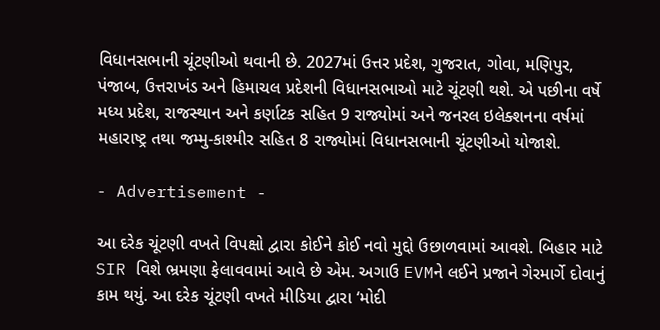વિધાનસભાની ચૂંટણીઓ થવાની છે. 2027માં ઉત્તર પ્રદેશ, ગુજરાત, ગોવા, મણિપુર, પંજાબ, ઉત્તરાખંડ અને હિમાચલ પ્રદેશની વિધાનસભાઓ માટે ચૂંટણી થશે. એ પછીના વર્ષે મધ્ય પ્રદેશ, રાજસ્થાન અને કર્ણાટક સહિત 9 રાજ્યોમાં અને જનરલ ઇલેક્શનના વર્ષમાં મહારાષ્ટ્ર તથા જમ્મુ-કાશ્મીર સહિત 8 રાજ્યોમાં વિધાનસભાની ચૂંટણીઓ યોજાશે.

- Advertisement -

આ દરેક ચૂંટણી વખતે વિપક્ષો દ્વારા કોઈને કોઈ નવો મુદ્દો ઉછાળવામાં આવશે. બિહાર માટે SIR વિશે ભ્રમણા ફેલાવવામાં આવે છે એમ. અગાઉ EVMને લઈને પ્રજાને ગેરમાર્ગે દોવાનું કામ થયું. આ દરેક ચૂંટણી વખતે મીડિયા દ્વારા ‘મોદી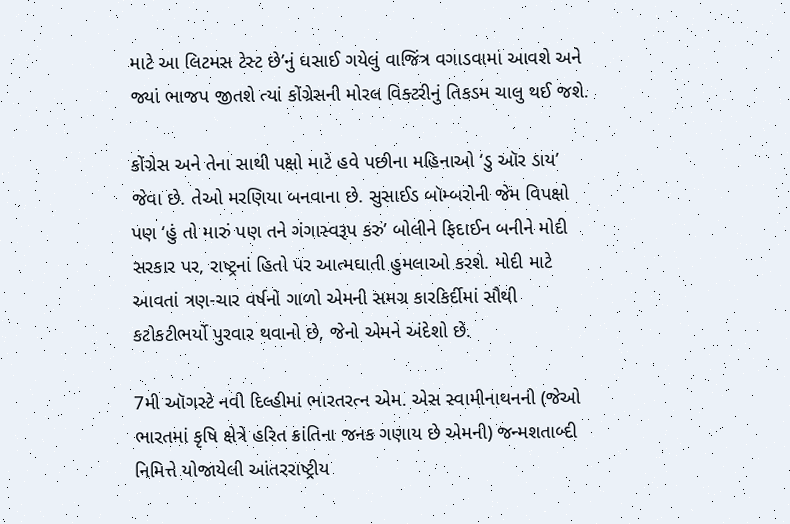માટે આ લિટમસ ટેસ્ટ છે’નું ઘસાઈ ગયેલું વાજિંત્ર વગાડવામાં આવશે અને જ્યાં ભાજપ જીતશે ત્યાં કોંગ્રેસની મોરલ વિક્ટરીનું તિકડમ ચાલુ થઈ જશે.

કોંગ્રેસ અને તેના સાથી પક્ષો માટે હવે પછીના મહિનાઓ ‘ડુ ઑર ડાય’ જેવા છે. તેઓ મરણિયા બનવાના છે. સુસાઈડ બૉમ્બરોની જેમ વિપક્ષો પણ ‘હું તો મારું પણ તને ગંગાસ્વરૂપ કરું’ બોલીને ફિદાઈન બનીને મોદી સરકાર પર, રાષ્ટ્રનાં હિતો પર આત્મઘાતી હુમલાઓ કરશે. મોદી માટે આવતાં ત્રણ-ચાર વર્ષનો ગાળો એમની સમગ્ર કારકિર્દીમાં સૌથી કટોકટીભર્યો પુરવાર થવાનો છે, જેનો એમને અંદેશો છે.

7મી ઑગસ્ટે નવી દિલ્હીમાં ભારતરત્ન એમ. એસ સ્વામીનાથનની (જેઓ ભારતમાં કૃષિ ક્ષેત્રે હરિત ક્રાંતિના જનક ગણાય છે એમની) જન્મશતાબ્દી નિમિત્તે યોજાયેલી આંતરરાષ્ટ્રીય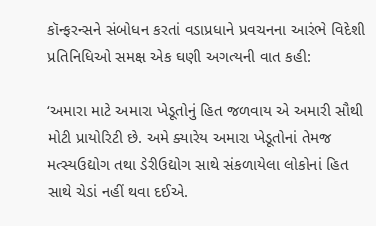કૉન્ફરન્સને સંબોધન કરતાં વડાપ્રધાને પ્રવચનના આરંભે વિદેશી પ્રતિનિધિઓ સમક્ષ એક ઘણી અગત્યની વાત કહી:

‘અમારા માટે અમારા ખેડૂતોનું હિત જળવાય એ અમારી સૌથી મોટી પ્રાયોરિટી છે. અમે ક્યારેય અમારા ખેડૂતોનાં તેમજ મત્સ્યઉદ્યોગ તથા ડેરીઉદ્યોગ સાથે સંકળાયેલા લોકોનાં હિત સાથે ચેડાં નહીં થવા દઈએ.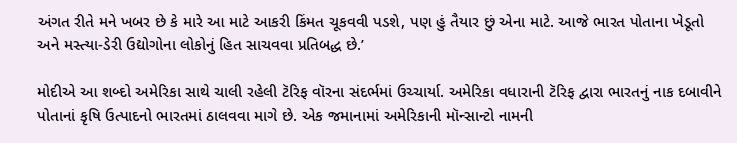અંગત રીતે મને ખબર છે કે મારે આ માટે આકરી કિંમત ચૂકવવી પડશે, પણ હું તૈયાર છું એના માટે. આજે ભારત પોતાના ખેડૂતો અને મસ્ત્યા-ડેરી ઉદ્યોગોના લોકોનું હિત સાચવવા પ્રતિબદ્ધ છે.’

મોદીએ આ શબ્દો અમેરિકા સાથે ચાલી રહેલી ટૅરિફ વૉરના સંદર્ભમાં ઉચ્ચાર્યા. અમેરિકા વધારાની ટૅરિફ દ્વારા ભારતનું નાક દબાવીને પોતાનાં કૃષિ ઉત્પાદનો ભારતમાં ઠાલવવા માગે છે. એક જમાનામાં અમેરિકાની મૉન્સાન્ટો નામની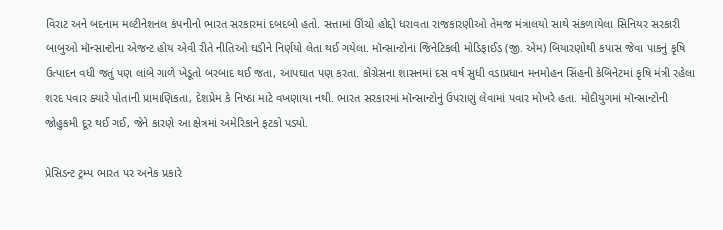વિરાટ અને બદનામ મલ્ટીનેશનલ કંપનીનો ભારત સરકારમાં દબદબો હતો. સત્તામાં ઊંચો હોદ્દો ધરાવતા રાજકારણીઓ તેમજ મંત્રાલયો સાથે સંકળાયેલા સિનિયર સરકારી બાબુઓ મૉન્સાન્ટોના એજન્ટ હોય એવી રીતે નીતિઓ ઘડીને નિર્ણયો લેતા થઈ ગયેલા. મૉન્સાન્ટોનાં જિનેટિકલી મોડિફાઈડ (જી. એમ) બિયારણોથી કપાસ જેવા પાકનું કૃષિ ઉત્પાદન વધી જતું પણ લાંબે ગાળે ખેડૂતો બરબાદ થઈ જતા, આપઘાત પણ કરતા. કોંગ્રેસના શાસનમાં દસ વર્ષ સુધી વડાપ્રધાન મનમોહન સિંહની કેબિનેટમાં કૃષિ મંત્રી રહેલા શરદ પવાર ક્યારે પોતાની પ્રામાણિકતા, દેશપ્રેમ કે નિષ્ઠા માટે વખણાયા નથી. ભારત સરકારમાં મૉન્સાન્ટોનું ઉપરાણું લેવામાં પવાર મોખરે હતા. મોદીયુગમાં મૉન્સાન્ટોની જોહુકમી દૂર થઈ ગઈ, જેને કારણે આ ક્ષેત્રમાં અમેરિકાને ફટકો પડ્યો.

પ્રેસિડન્ટ ટ્રમ્પ ભારત પર અનેક પ્રકારે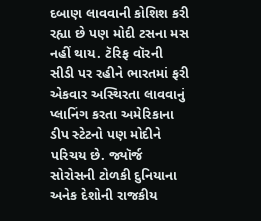દબાણ લાવવાની કોશિશ કરી રહ્યા છે પણ મોદી ટસના મસ નહીં થાય. ટૅરિફ વૉરની સીડી પર રહીને ભારતમાં ફરી એકવાર અસ્થિરતા લાવવાનું પ્લાનિંગ કરતા અમેરિકાના ડીપ સ્ટેટનો પણ મોદીને પરિચય છે. જ્યૉર્જ સોરોસની ટોળકી દુનિયાના અનેક દેશોની રાજકીય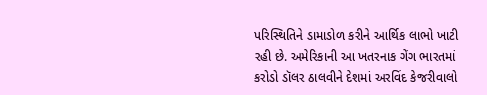પરિસ્થિતિને ડામાડોળ કરીને આર્થિક લાભો ખાટી રહી છે. અમેરિકાની આ ખતરનાક ગેંગ ભારતમાં કરોડો ડૉલર ઠાલવીને દેશમાં અરવિંદ કેજરીવાલો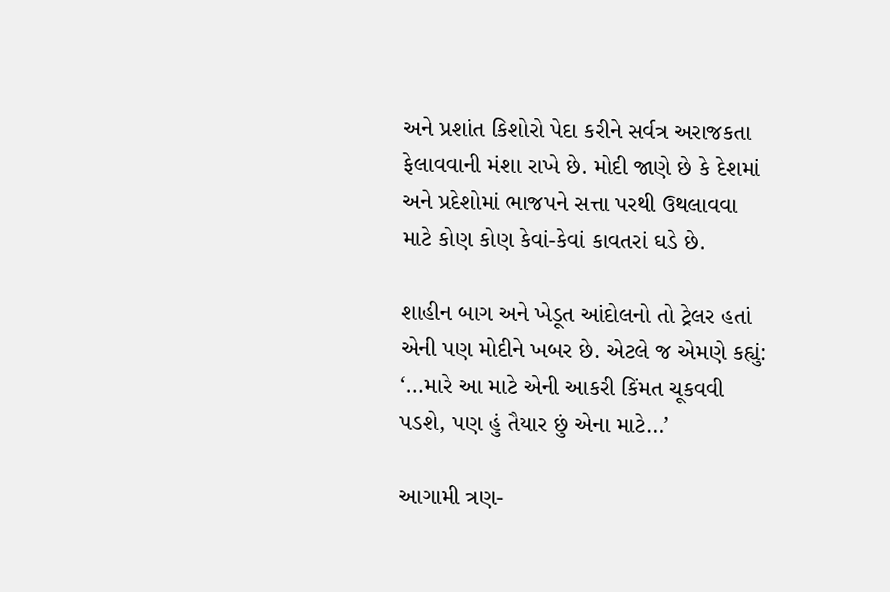અને પ્રશાંત કિશોરો પેદા કરીને સર્વત્ર અરાજકતા ફેલાવવાની મંશા રાખે છે. મોદી જાણે છે કે દેશમાં અને પ્રદેશોમાં ભાજપને સત્તા પરથી ઉથલાવવા માટે કોણ કોણ કેવાં-કેવાં કાવતરાં ઘડે છે.

શાહીન બાગ અને ખેડૂત આંદોલનો તો ટ્રેલર હતાં એની પણ મોદીને ખબર છે. એટલે જ એમણે કહ્યું: ‘…મારે આ માટે એની આકરી કિંમત ચૂકવવી પડશે, પણ હું તૈયાર છું એના માટે…’

આગામી ત્રણ-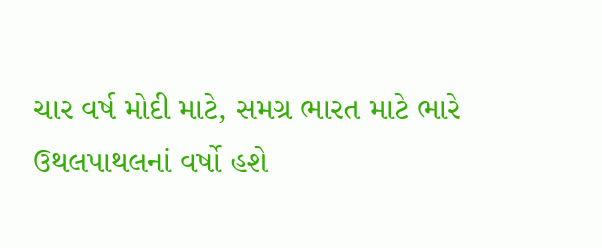ચાર વર્ષ મોદી માટે, સમગ્ર ભારત માટે ભારે ઉથલપાથલનાં વર્ષો હશે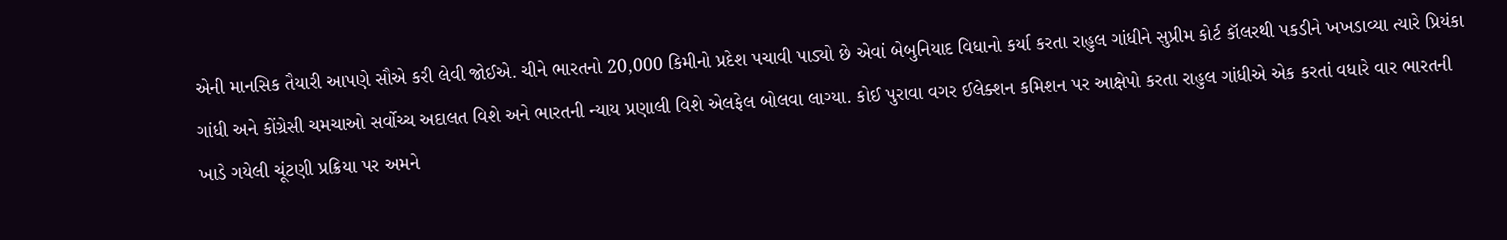એની માનસિક તૈયારી આપણે સૌએ કરી લેવી જોઈએ. ચીને ભારતનો 20,000 કિમીનો પ્રદેશ પચાવી પાડ્યો છે એવાં બેબુનિયાદ વિધાનો કર્યા કરતા રાહુલ ગાંધીને સુપ્રીમ કોર્ટ કૉલરથી પકડીને ખખડાવ્યા ત્યારે પ્રિયંકા ગાંધી અને કોંગ્રેસી ચમચાઓ સર્વોચ્ચ અદાલત વિશે અને ભારતની ન્યાય પ્રણાલી વિશે એલફેલ બોલવા લાગ્યા. કોઈ પુરાવા વગર ઈલેક્શન કમિશન પર આક્ષેપો કરતા રાહુલ ગાંધીએ એક કરતાં વધારે વાર ભારતની ખાડે ગયેલી ચૂંટણી પ્રક્રિયા પર અમને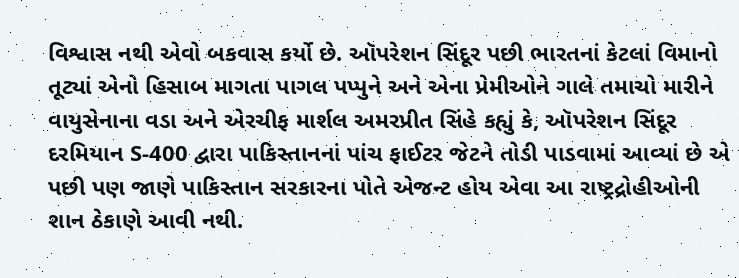વિશ્વાસ નથી એવો બકવાસ કર્યો છે. ઑપરેશન સિંદૂર પછી ભારતનાં કેટલાં વિમાનો તૂટ્યાં એનો હિસાબ માગતા પાગલ પપ્પુને અને એના પ્રેમીઓને ગાલે તમાચો મારીને વાયુસેનાના વડા અને એરચીફ માર્શલ અમરપ્રીત સિંહે કહ્યું કે, ઑપરેશન સિંદૂર દરમિયાન S-400 દ્વારા પાકિસ્તાનનાં પાંચ ફાઈટર જેટને તોડી પાડવામાં આવ્યાં છે એ પછી પણ જાણે પાકિસ્તાન સરકારના પોતે એજન્ટ હોય એવા આ રાષ્ટ્રદ્રોહીઓની શાન ઠેકાણે આવી નથી.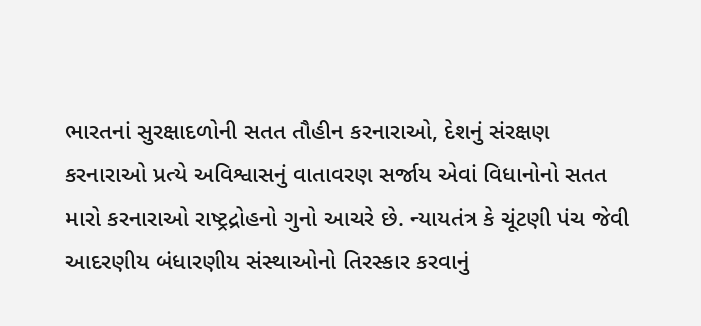ભારતનાં સુરક્ષાદળોની સતત તૌહીન કરનારાઓ, દેશનું સંરક્ષણ કરનારાઓ પ્રત્યે અવિશ્વાસનું વાતાવરણ સર્જાય એવાં વિધાનોનો સતત મારો કરનારાઓ રાષ્ટ્રદ્રોહનો ગુનો આચરે છે. ન્યાયતંત્ર કે ચૂંટણી પંચ જેવી આદરણીય બંધારણીય સંસ્થાઓનો તિરસ્કાર કરવાનું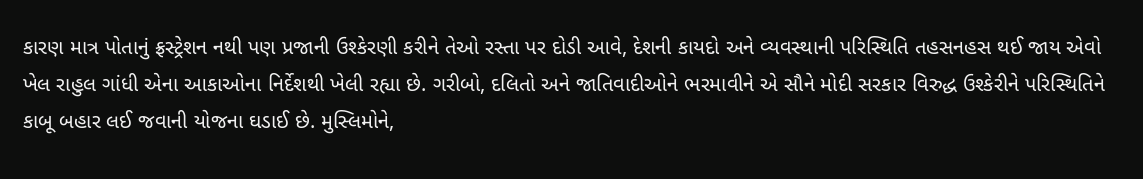કારણ માત્ર પોતાનું ફ્રસ્ટ્રેશન નથી પણ પ્રજાની ઉશ્કેરણી કરીને તેઓ રસ્તા પર દોડી આવે, દેશની કાયદો અને વ્યવસ્થાની પરિસ્થિતિ તહસનહસ થઈ જાય એવો ખેલ રાહુલ ગાંધી એના આકાઓના નિર્દેશથી ખેલી રહ્યા છે. ગરીબો, દલિતો અને જાતિવાદીઓને ભરમાવીને એ સૌને મોદી સરકાર વિરુદ્ધ ઉશ્કેરીને પરિસ્થિતિને કાબૂ બહાર લઈ જવાની યોજના ઘડાઈ છે. મુસ્લિમોને,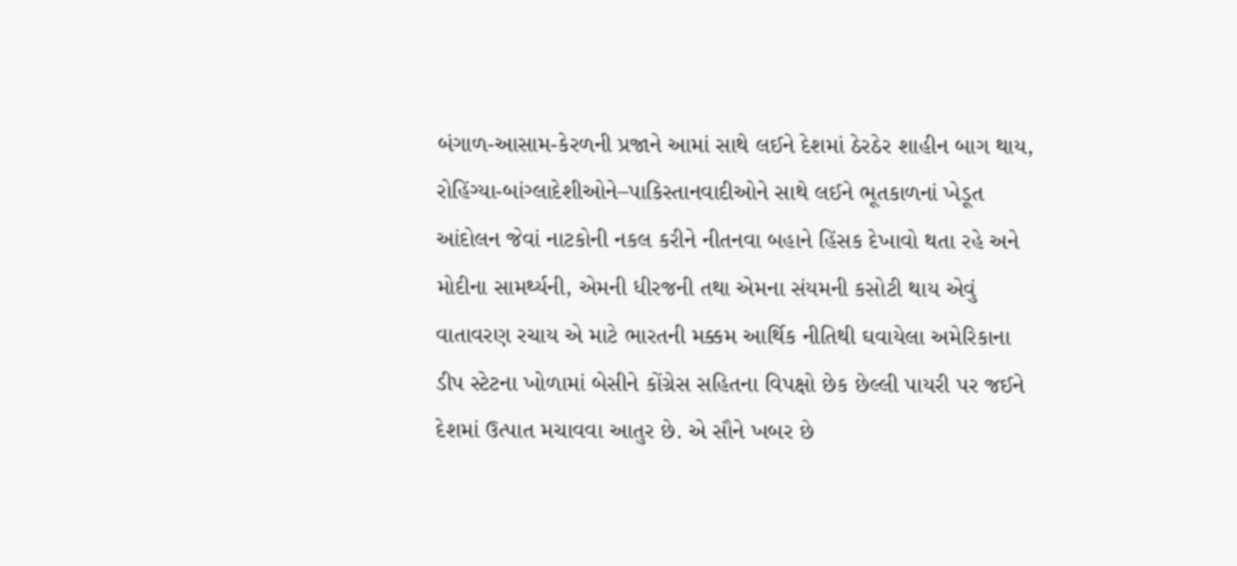બંગાળ-આસામ-કેરળની પ્રજાને આમાં સાથે લઈને દેશમાં ઠેરઠેર શાહીન બાગ થાય, રોહિંગ્યા-બાંગ્લાદેશીઓને–પાકિસ્તાનવાદીઓને સાથે લઈને ભૂતકાળનાં ખેડૂત આંદોલન જેવાં નાટકોની નકલ કરીને નીતનવા બહાને હિંસક દેખાવો થતા રહે અને મોદીના સામર્થ્યની, એમની ધીરજની તથા એમના સંયમની કસોટી થાય એવું વાતાવરણ રચાય એ માટે ભારતની મક્કમ આર્થિક નીતિથી ઘવાયેલા અમેરિકાના ડીપ સ્ટેટના ખોળામાં બેસીને કોંગ્રેસ સહિતના વિપક્ષો છેક છેલ્લી પાયરી પર જઈને દેશમાં ઉત્પાત મચાવવા આતુર છે. એ સૌને ખબર છે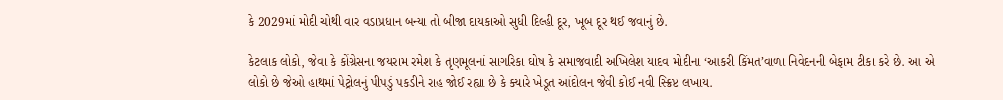કે 2029માં મોદી ચોથી વાર વડાપ્રધાન બન્યા તો બીજા દાયકાઓ સુધી દિલ્હી દૂર, ખૂબ દૂર થઈ જવાનું છે.

કેટલાક લોકો, જેવા કે કોંગ્રેસના જયરામ રમેશ કે તૃણમૂલનાં સાગરિકા ઘોષ કે સમાજવાદી અખિલેશ યાદવ મોદીના ‘આકરી કિંમત’વાળા નિવેદનની બેફામ ટીકા કરે છે. આ એ લોકો છે જેઓ હાથમાં પેટ્રોલનું પીપડું પકડીને રાહ જોઈ રહ્યા છે કે ક્યારે ખેડૂત આંદોલન જેવી કોઈ નવી સ્ક્રિપ્ટ લખાય.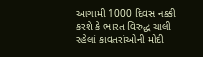આગામી 1000 દિવસ નક્કી કરશે કે ભારત વિરુદ્ધ ચાલી રહેલાં કાવતરાંઓની મોદી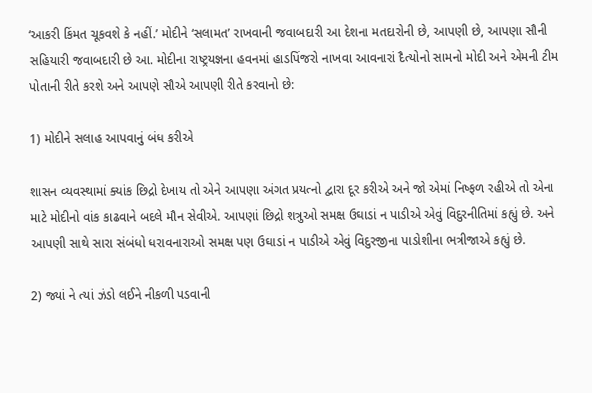‘આકરી કિંમત ચૂકવશે કે નહીં.’ મોદીને ‘સલામત’ રાખવાની જવાબદારી આ દેશના મતદારોની છે, આપણી છે, આપણા સૌની સહિયારી જવાબદારી છે આ. મોદીના રાષ્ટ્રયજ્ઞના હવનમાં હાડપિંજરો નાખવા આવનારાં દૈત્યોનો સામનો મોદી અને એમની ટીમ પોતાની રીતે કરશે અને આપણે સૌએ આપણી રીતે કરવાનો છે:

1) મોદીને સલાહ આપવાનું બંધ કરીએ

શાસન વ્યવસ્થામાં ક્યાંક છિદ્રો દેખાય તો એને આપણા અંગત પ્રયત્નો દ્વારા દૂર કરીએ અને જો એમાં નિષ્ફળ રહીએ તો એના માટે મોદીનો વાંક કાઢવાને બદલે મૌન સેવીએ. આપણાં છિદ્રો શત્રુઓ સમક્ષ ઉઘાડાં ન પાડીએ એવું વિદુરનીતિમાં કહ્યું છે. અને આપણી સાથે સારા સંબંધો ધરાવનારાઓ સમક્ષ પણ ઉઘાડાં ન પાડીએ એવું વિદુરજીના પાડોશીના ભત્રીજાએ કહ્યું છે.

2) જ્યાં ને ત્યાં ઝંડો લઈને નીકળી પડવાની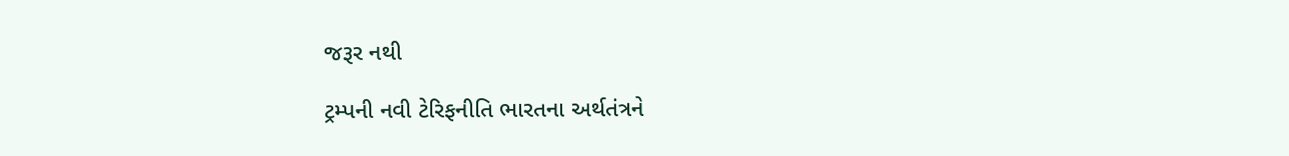જરૂર નથી

ટ્રમ્પની નવી ટેરિફનીતિ ભારતના અર્થતંત્રને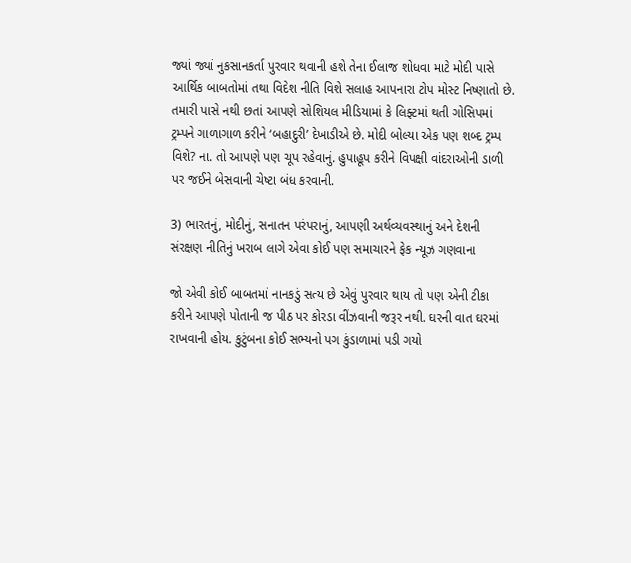જ્યાં જ્યાં નુકસાનકર્તા પુરવાર થવાની હશે તેના ઈલાજ શોધવા માટે મોદી પાસે આર્થિક બાબતોમાં તથા વિદેશ નીતિ વિશે સલાહ આપનારા ટોપ મોસ્ટ નિષ્ણાતો છે. તમારી પાસે નથી છતાં આપણે સોશિયલ મીડિયામાં કે લિફ્ટમાં થતી ગોસિપમાં ટ્રમ્પને ગાળાગાળ કરીને ‘બહાદુરી’ દેખાડીએ છે. મોદી બોલ્યા એક પણ શબ્દ ટ્રમ્પ વિશે? ના. તો આપણે પણ ચૂપ રહેવાનું. હુપાહૂપ કરીને વિપક્ષી વાંદરાઓની ડાળી પર જઈને બેસવાની ચેષ્ટા બંધ કરવાની.

3) ભારતનું, મોદીનું, સનાતન પરંપરાનું, આપણી અર્થવ્યવસ્થાનું અને દેશની સંરક્ષણ નીતિનું ખરાબ લાગે એવા કોઈ પણ સમાચારને ફેક ન્યૂઝ ગણવાના

જો એવી કોઈ બાબતમાં નાનકડું સત્ય છે એવું પુરવાર થાય તો પણ એની ટીકા કરીને આપણે પોતાની જ પીઠ પર કોરડા વીંઝવાની જરૂર નથી. ઘરની વાત ઘરમાં રાખવાની હોય. કુટુંબના કોઈ સભ્યનો પગ કુંડાળામાં પડી ગયો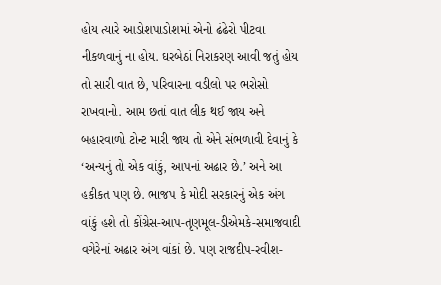હોય ત્યારે આડોશપાડોશમાં એનો ઢંઢેરો પીટવા નીકળવાનું ના હોય. ઘરબેઠાં નિરાકરણ આવી જતું હોય તો સારી વાત છે, પરિવારના વડીલો પર ભરોસો રાખવાનો. આમ છતાં વાત લીક થઈ જાય અને બહારવાળો ટોન્ટ મારી જાય તો એને સંભળાવી દેવાનું કે ‘અન્યનું તો એક વાંકું, આપનાં અઢાર છે.’ અને આ હકીકત પણ છે. ભાજપ કે મોદી સરકારનું એક અંગ વાંકું હશે તો કોંગ્રેસ-આપ-તૃણમૂલ-ડીએમકે-સમાજવાદી વગેરેનાં અઢાર અંગ વાંકાં છે. પણ રાજદીપ-રવીશ-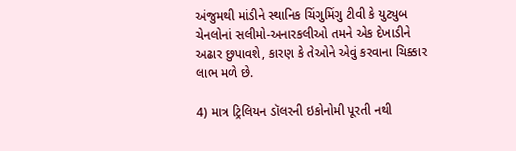અંજુમથી માંડીને સ્થાનિક ચિંગુમિંગુ ટીવી કે યુટ્યુબ ચેનલોનાં સલીમો-અનારકલીઓ તમને એક દેખાડીને અઢાર છુપાવશે, કારણ કે તેઓને એવું કરવાના ચિક્કાર લાભ મળે છે.

4) માત્ર ટ્રિલિયન ડૉલરની ઇકોનોમી પૂરતી નથી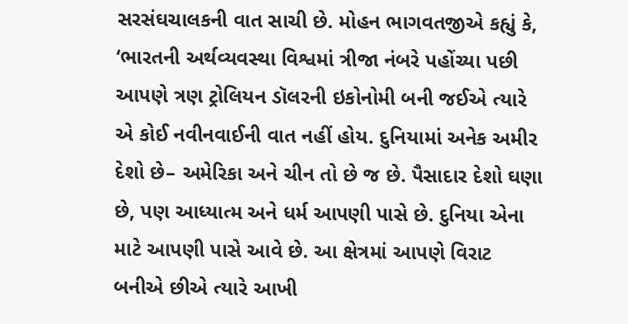સરસંઘચાલકની વાત સાચી છે. મોહન ભાગવતજીએ કહ્યું કે, ‘ભારતની અર્થવ્યવસ્થા વિશ્વમાં ત્રીજા નંબરે પહોંચ્યા પછી આપણે ત્રણ ટ્રોલિયન ડૉલરની ઇકોનોમી બની જઈએ ત્યારે એ કોઈ નવીનવાઈની વાત નહીં હોય. દુનિયામાં અનેક અમીર દેશો છે– અમેરિકા અને ચીન તો છે જ છે. પૈસાદાર દેશો ઘણા છે, પણ આધ્યાત્મ અને ધર્મ આપણી પાસે છે. દુનિયા એના માટે આપણી પાસે આવે છે. આ ક્ષેત્રમાં આપણે વિરાટ બનીએ છીએ ત્યારે આખી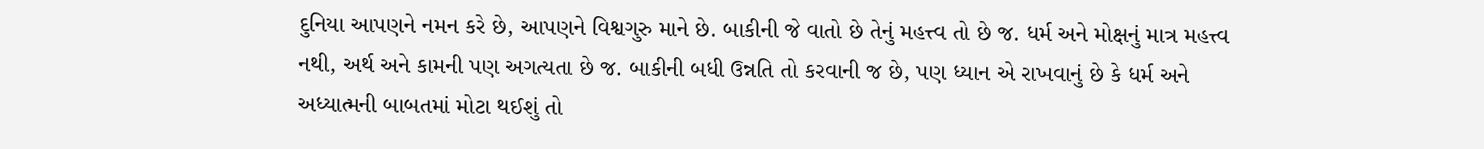દુનિયા આપણને નમન કરે છે, આપણને વિશ્વગુરુ માને છે. બાકીની જે વાતો છે તેનું મહત્ત્વ તો છે જ. ધર્મ અને મોક્ષનું માત્ર મહત્ત્વ નથી, અર્થ અને કામની પણ અગત્યતા છે જ. બાકીની બધી ઉન્નતિ તો કરવાની જ છે, પણ ધ્યાન એ રાખવાનું છે કે ધર્મ અને અધ્યાત્મની બાબતમાં મોટા થઈશું તો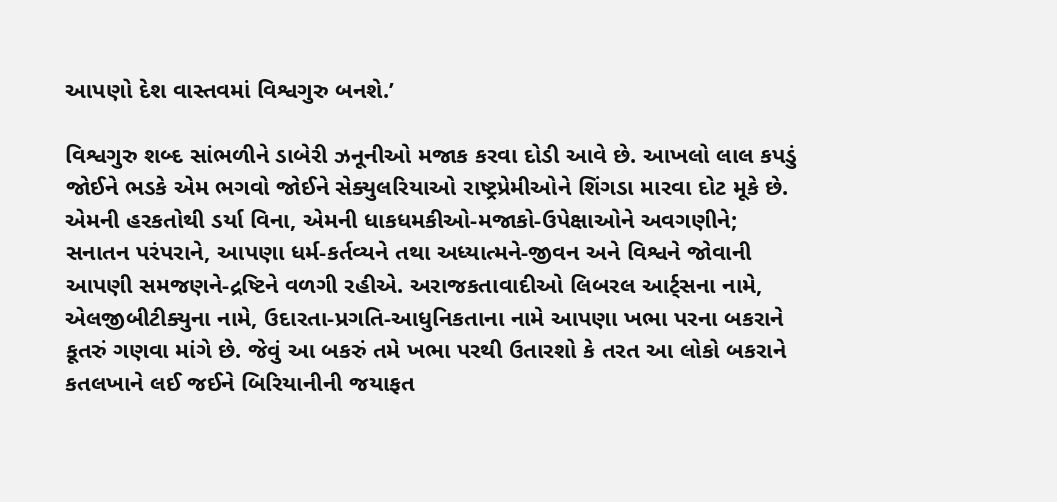આપણો દેશ વાસ્તવમાં વિશ્વગુરુ બનશે.’

વિશ્વગુરુ શબ્દ સાંભળીને ડાબેરી ઝનૂનીઓ મજાક કરવા દોડી આવે છે. આખલો લાલ કપડું જોઈને ભડકે એમ ભગવો જોઈને સેક્યુલરિયાઓ રાષ્ટ્રપ્રેમીઓને શિંગડા મારવા દોટ મૂકે છે. એમની હરકતોથી ડર્યા વિના, એમની ધાકધમકીઓ-મજાકો-ઉપેક્ષાઓને અવગણીને; સનાતન પરંપરાને, આપણા ધર્મ-કર્તવ્યને તથા અધ્યાત્મને-જીવન અને વિશ્વને જોવાની આપણી સમજણને-દ્રષ્ટિને વળગી રહીએ. અરાજકતાવાદીઓ લિબરલ આર્ટ્સના નામે, એલજીબીટીક્યુના નામે, ઉદારતા-પ્રગતિ-આધુનિકતાના નામે આપણા ખભા પરના બકરાને કૂતરું ગણવા માંગે છે. જેવું આ બકરું તમે ખભા પરથી ઉતારશો કે તરત આ લોકો બકરાને કતલખાને લઈ જઈને બિરિયાનીની જયાફત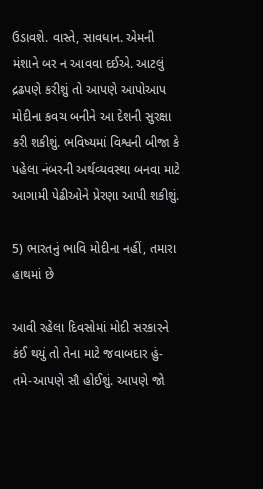ઉડાવશે. વાસ્તે, સાવધાન. એમની મંશાને બર ન આવવા દઈએ. આટલું દ્રઢપણે કરીશું તો આપણે આપોઆપ મોદીના કવચ બનીને આ દેશની સુરક્ષા કરી શકીશું. ભવિષ્યમાં વિશ્વની બીજા કે પહેલા નંબરની અર્થવ્યવસ્થા બનવા માટે આગામી પેઢીઓને પ્રેરણા આપી શકીશું.

5) ભારતનું ભાવિ મોદીના નહીં, તમારા હાથમાં છે

આવી રહેલા દિવસોમાં મોદી સરકારને કંઈ થયું તો તેના માટે જવાબદાર હું-તમે-આપણે સૌ હોઈશું. આપણે જો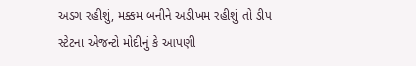અડગ રહીશું, મક્કમ બનીને અડીખમ રહીશું તો ડીપ સ્ટેટના એજન્ટો મોદીનું કે આપણી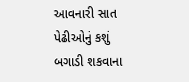આવનારી સાત પેઢીઓનું કશું બગાડી શકવાના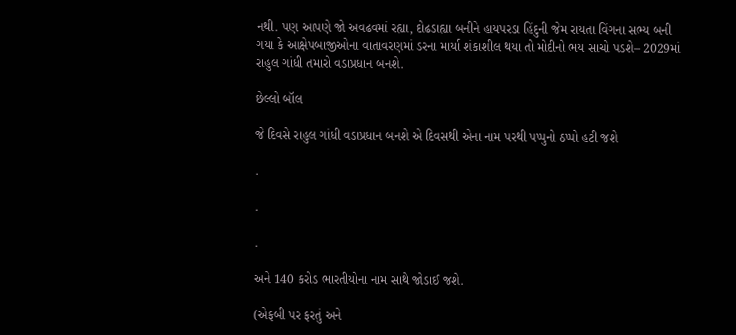નથી. પણ આપણે જો અવઢવમાં રહ્યા, દોઢડાહ્યા બનીને હાયપરડા હિંદુની જેમ રાયતા વિંગના સભ્ય બની ગયા કે આક્ષેપબાજીઓના વાતાવરણમાં ડરના માર્યા શંકાશીલ થયા તો મોદીનો ભય સાચો પડશે– 2029માં રાહુલ ગાંધી તમારો વડાપ્રધાન બનશે.

છેલ્લો બૉલ

જે દિવસે રાહુલ ગાંધી વડાપ્રધાન બનશે એ દિવસથી એના નામ પરથી પપ્પુનો ઠપ્પો હટી જશે

.

.

.

અને 140 કરોડ ભારતીયોના નામ સાથે જોડાઈ જશે.

(એફબી પર ફરતું અને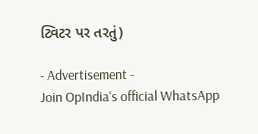ટ્વિટર પર તરતું)

- Advertisement -
Join OpIndia's official WhatsApp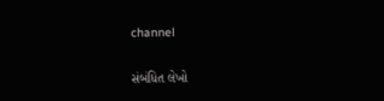channel

સંબંધિત લેખો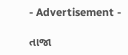- Advertisement -

તાજા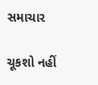સમાચાર

ચૂકશો નહીં